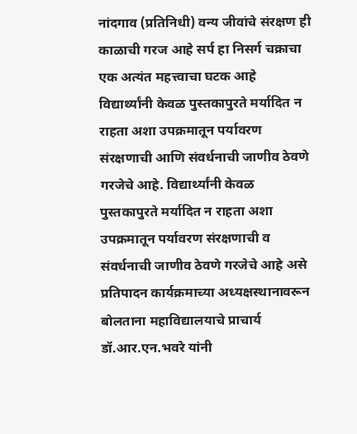नांदगाव (प्रतिनिधी) वन्य जीवांचे संरक्षण ही काळाची गरज आहे सर्प हा निसर्ग चक्राचा एक अत्यंत महत्त्वाचा घटक आहे विद्यार्थ्यांनी केवळ पुस्तकापुरते मर्यादित न राहता अशा उपक्रमातून पर्यावरण संरक्षणाची आणि संवर्धनाची जाणीव ठेवणे गरजेचे आहे. विद्यार्थ्यांनी केवळ पुस्तकापुरते मर्यादित न राहता अशा उपक्रमातून पर्यावरण संरक्षणाची व संवर्धनाची जाणीव ठेवणे गरजेचे आहे असे प्रतिपादन कार्यक्रमाच्या अध्यक्षस्थानावरून बोलताना महाविद्यालयाचे प्राचार्य डॉ.आर.एन.भवरे यांनी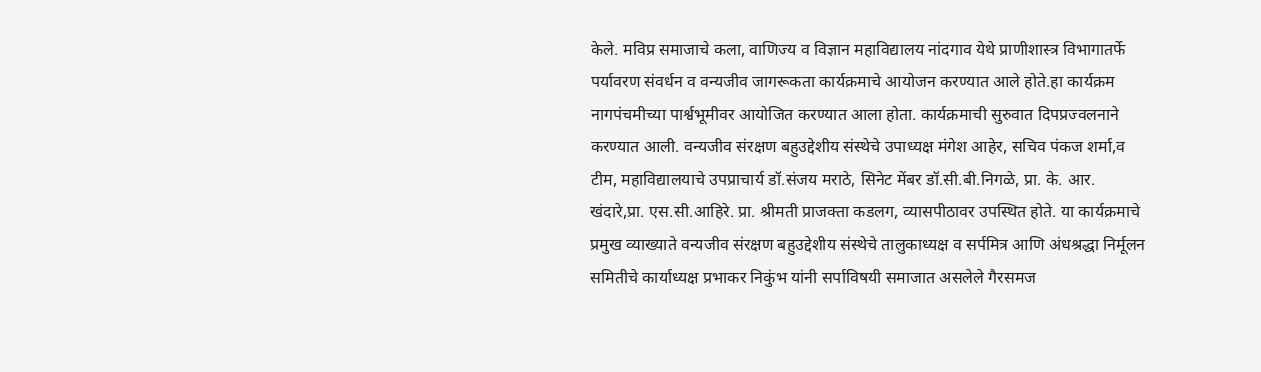केले. मविप्र समाजाचे कला, वाणिज्य व विज्ञान महाविद्यालय नांदगाव येथे प्राणीशास्त्र विभागातर्फे पर्यावरण संवर्धन व वन्यजीव जागरूकता कार्यक्रमाचे आयोजन करण्यात आले होते.हा कार्यक्रम नागपंचमीच्या पार्श्वभूमीवर आयोजित करण्यात आला होता. कार्यक्रमाची सुरुवात दिपप्रज्वलनाने करण्यात आली. वन्यजीव संरक्षण बहुउद्देशीय संस्थेचे उपाध्यक्ष मंगेश आहेर, सचिव पंकज शर्मा,व टीम, महाविद्यालयाचे उपप्राचार्य डॉ.संजय मराठे, सिनेट मेंबर डॉ.सी.बी.निगळे, प्रा. के. आर. खंदारे,प्रा. एस.सी.आहिरे. प्रा. श्रीमती प्राजक्ता कडलग, व्यासपीठावर उपस्थित होते. या कार्यक्रमाचे प्रमुख व्याख्याते वन्यजीव संरक्षण बहुउद्देशीय संस्थेचे तालुकाध्यक्ष व सर्पमित्र आणि अंधश्रद्धा निर्मूलन समितीचे कार्याध्यक्ष प्रभाकर निकुंभ यांनी सर्पाविषयी समाजात असलेले गैरसमज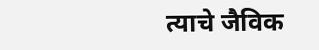त्याचे जैविक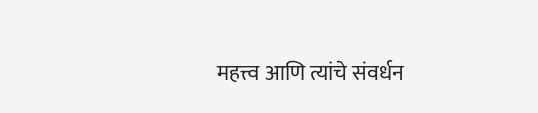महत्त्व आणि त्यांचे संवर्धन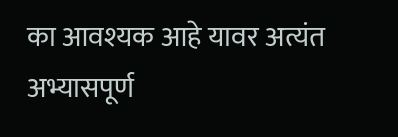का आवश्यक आहे यावर अत्यंत अभ्यासपूर्ण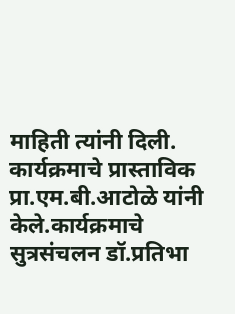माहिती त्यांनी दिली. कार्यक्रमाचे प्रास्ताविक प्रा.एम.बी.आटोळे यांनी केले.कार्यक्रमाचे सुत्रसंचलन डॉ.प्रतिभा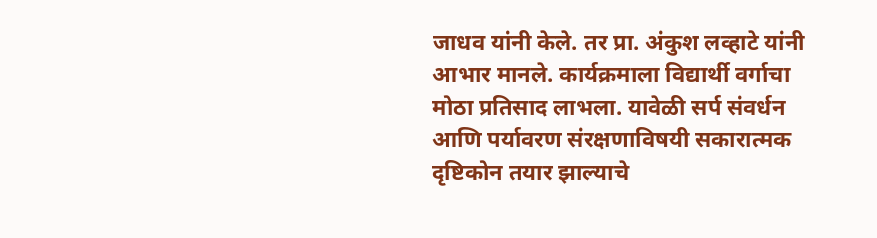जाधव यांनी केले. तर प्रा. अंकुश लव्हाटे यांनी आभार मानले. कार्यक्रमाला विद्यार्थी वर्गाचा मोठा प्रतिसाद लाभला. यावेळी सर्प संवर्धन आणि पर्यावरण संरक्षणाविषयी सकारात्मक दृष्टिकोन तयार झाल्याचे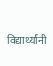विद्यार्थ्यांनी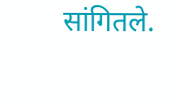सांगितले.